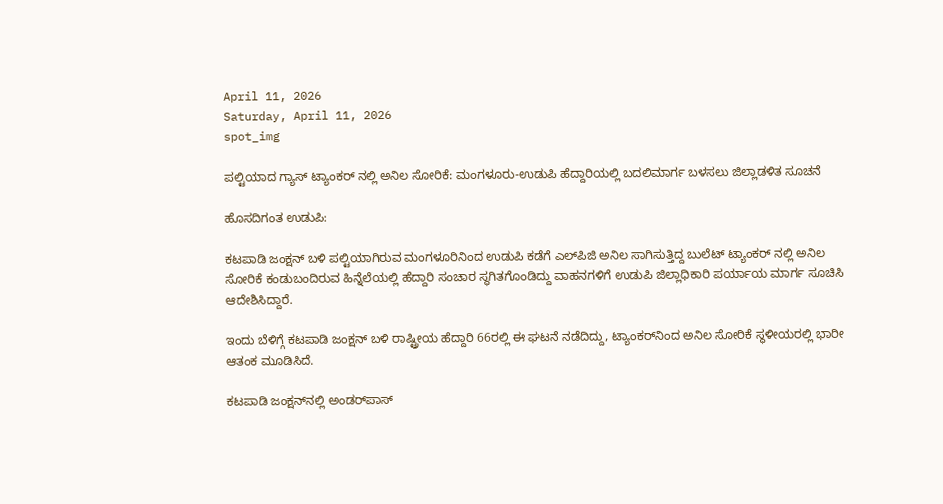April 11, 2026
Saturday, April 11, 2026
spot_img

ಪಲ್ಟಿಯಾದ ಗ್ಯಾಸ್ ಟ್ಯಾಂಕರ್ ನಲ್ಲಿ ಅನಿಲ ಸೋರಿಕೆ: ಮಂಗಳೂರು-ಉಡುಪಿ ಹೆದ್ದಾರಿಯಲ್ಲಿ ಬದಲಿ‌ಮಾರ್ಗ ಬಳಸಲು ಜಿಲ್ಲಾಡಳಿತ ಸೂಚನೆ

ಹೊಸದಿಗಂತ ಉಡುಪಿ:

ಕಟಪಾಡಿ ಜಂಕ್ಷನ್ ಬಳಿ ಪಲ್ಟಿಯಾಗಿರುವ ಮಂಗಳೂರಿನಿಂದ ಉಡುಪಿ ಕಡೆಗೆ ಎಲ್‌ಪಿಜಿ ಅನಿಲ ಸಾಗಿಸುತ್ತಿದ್ದ ಬುಲೆಟ್ ಟ್ಯಾಂಕರ್ ನಲ್ಲಿ ಅನಿಲ ಸೋರಿಕೆ ಕಂಡುಬಂದಿರುವ ಹಿನ್ನೆಲೆಯಲ್ಲಿ ಹೆದ್ದಾರಿ ಸಂಚಾರ ಸ್ಥಗಿತಗೊಂಡಿದ್ದು ವಾಹನಗಳಿಗೆ ಉಡುಪಿ ಜಿಲ್ಲಾಧಿಕಾರಿ ಪರ್ಯಾಯ ಮಾರ್ಗ ಸೂಚಿಸಿ ಆದೇಶಿಸಿದ್ದಾರೆ.

ಇಂದು ಬೆಳಿಗ್ಗೆ ಕಟಪಾಡಿ ಜಂಕ್ಷನ್ ಬಳಿ ರಾಷ್ಟ್ರೀಯ ಹೆದ್ದಾರಿ 66ರಲ್ಲಿ ಈ ಘಟನೆ ನಡೆದಿದ್ದು, ಟ್ಯಾಂಕರ್‌ನಿಂದ ಅನಿಲ ಸೋರಿಕೆ ಸ್ಥಳೀಯರಲ್ಲಿ ಭಾರೀ ಆತಂಕ ಮೂಡಿಸಿದೆ.

ಕಟಪಾಡಿ ಜಂಕ್ಷನ್‌ನಲ್ಲಿ ಅಂಡರ್‌ಪಾಸ್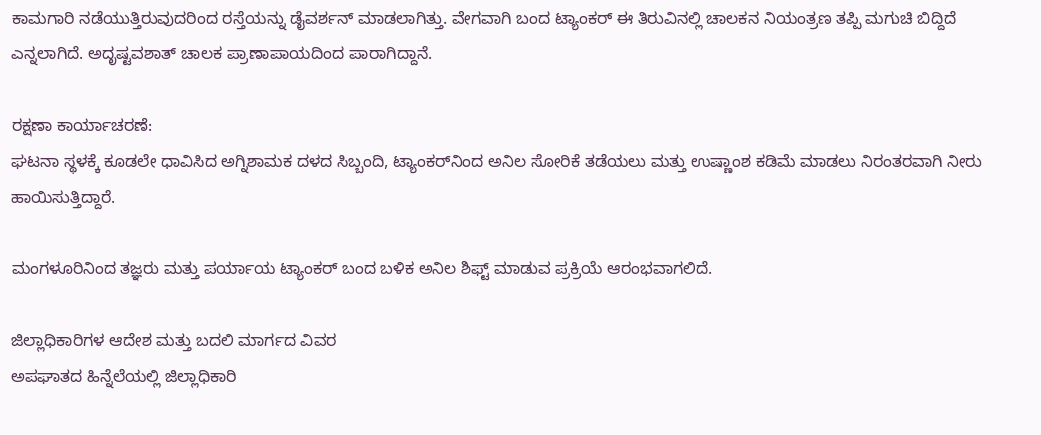ಕಾಮಗಾರಿ ನಡೆಯುತ್ತಿರುವುದರಿಂದ ರಸ್ತೆಯನ್ನು ಡೈವರ್ಶನ್ ಮಾಡಲಾಗಿತ್ತು. ವೇಗವಾಗಿ ಬಂದ ಟ್ಯಾಂಕರ್ ಈ ತಿರುವಿನಲ್ಲಿ ಚಾಲಕನ ನಿಯಂತ್ರಣ ತಪ್ಪಿ ಮಗುಚಿ ಬಿದ್ದಿದೆ ಎನ್ನಲಾಗಿದೆ. ಅದೃಷ್ಟವಶಾತ್ ಚಾಲಕ ಪ್ರಾಣಾಪಾಯದಿಂದ ಪಾರಾಗಿದ್ದಾನೆ.

ರಕ್ಷಣಾ ಕಾರ್ಯಾಚರಣೆ:
ಘಟನಾ ಸ್ಥಳಕ್ಕೆ ಕೂಡಲೇ ಧಾವಿಸಿದ ಅಗ್ನಿಶಾಮಕ ದಳದ ಸಿಬ್ಬಂದಿ, ಟ್ಯಾಂಕರ್‌ನಿಂದ ಅನಿಲ ಸೋರಿಕೆ ತಡೆಯಲು ಮತ್ತು ಉಷ್ಣಾಂಶ ಕಡಿಮೆ ಮಾಡಲು ನಿರಂತರವಾಗಿ ನೀರು ಹಾಯಿಸುತ್ತಿದ್ದಾರೆ.

ಮಂಗಳೂರಿನಿಂದ ತಜ್ಞರು ಮತ್ತು ಪರ್ಯಾಯ ಟ್ಯಾಂಕರ್ ಬಂದ ಬಳಿಕ ಅನಿಲ ಶಿಫ್ಟ್ ಮಾಡುವ ಪ್ರಕ್ರಿಯೆ ಆರಂಭವಾಗಲಿದೆ.

ಜಿಲ್ಲಾಧಿಕಾರಿಗಳ ಆದೇಶ ಮತ್ತು ಬದಲಿ ಮಾರ್ಗದ ವಿವರ
ಅಪಘಾತದ ಹಿನ್ನೆಲೆಯಲ್ಲಿ ಜಿಲ್ಲಾಧಿಕಾರಿ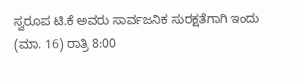ಸ್ವರೂಪ ಟಿ.ಕೆ ಅವರು ಸಾರ್ವಜನಿಕ ಸುರಕ್ಷತೆಗಾಗಿ ಇಂದು (ಮಾ. 16) ರಾತ್ರಿ 8:00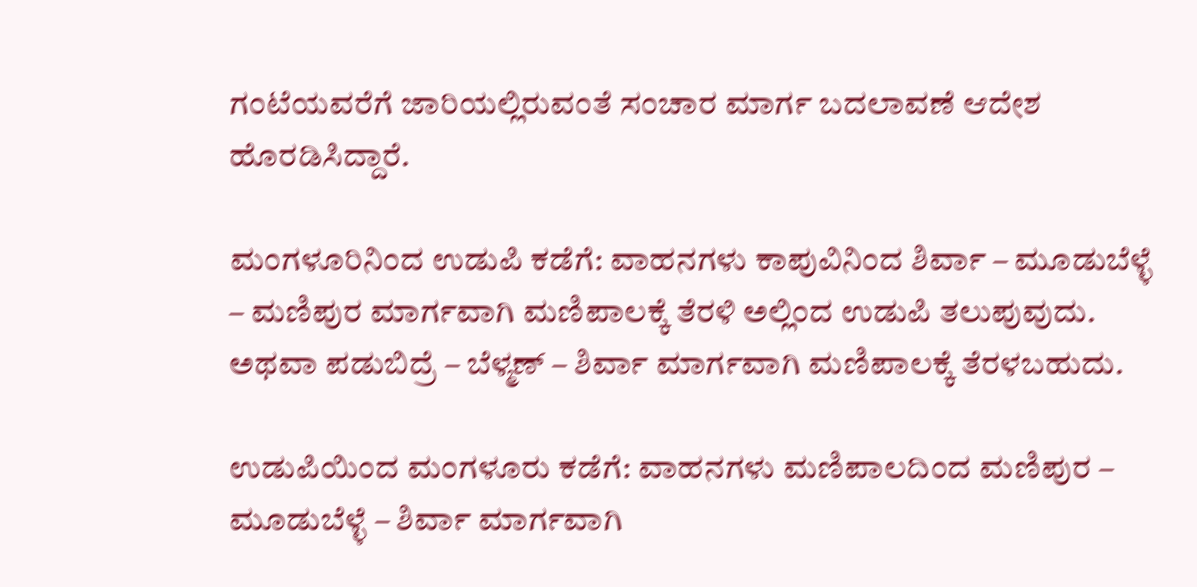ಗಂಟೆಯವರೆಗೆ ಜಾರಿಯಲ್ಲಿರುವಂತೆ ಸಂಚಾರ ಮಾರ್ಗ ಬದಲಾವಣೆ ಆದೇಶ ಹೊರಡಿಸಿದ್ದಾರೆ.

ಮಂಗಳೂರಿನಿಂದ ಉಡುಪಿ ಕಡೆಗೆ: ವಾಹನಗಳು ಕಾಪುವಿನಿಂದ ಶಿರ್ವಾ – ಮೂಡುಬೆಳ್ಳೆ – ಮಣಿಪುರ ಮಾರ್ಗವಾಗಿ ಮಣಿಪಾಲಕ್ಕೆ ತೆರಳಿ ಅಲ್ಲಿಂದ ಉಡುಪಿ ತಲುಪುವುದು. ಅಥವಾ ಪಡುಬಿದ್ರೆ – ಬೆಳ್ಮಣ್ – ಶಿರ್ವಾ ಮಾರ್ಗವಾಗಿ ಮಣಿಪಾಲಕ್ಕೆ ತೆರಳಬಹುದು.

ಉಡುಪಿಯಿಂದ ಮಂಗಳೂರು ಕಡೆಗೆ: ವಾಹನಗಳು ಮಣಿಪಾಲದಿಂದ ಮಣಿಪುರ – ಮೂಡುಬೆಳ್ಳೆ – ಶಿರ್ವಾ ಮಾರ್ಗವಾಗಿ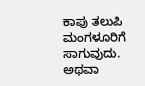ಕಾಪು ತಲುಪಿ ಮಂಗಳೂರಿಗೆ ಸಾಗುವುದು. ಅಥವಾ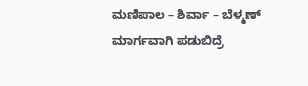ಮಣಿಪಾಲ – ಶಿರ್ವಾ – ಬೆಳ್ಮಣ್ ಮಾರ್ಗವಾಗಿ ಪಡುಬಿದ್ರೆ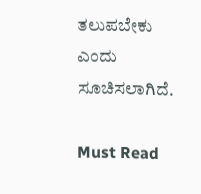ತಲುಪಬೇಕು ಎಂದು ಸೂಚಿಸಲಾಗಿದೆ.

Must Read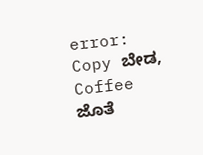error: Copy ಬೇಡ, Coffee ಜೊತೆ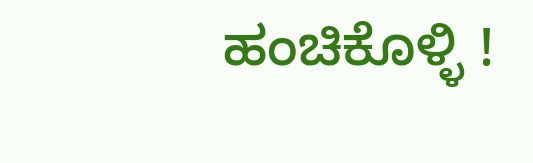ಹಂಚಿಕೊಳ್ಳಿ !